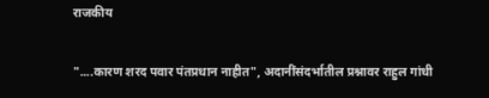राजकीय

"....कारण शरद पवार पंतप्रधान नाहीत", अदानींसंदर्भातील प्रश्नावर राहुल गांधी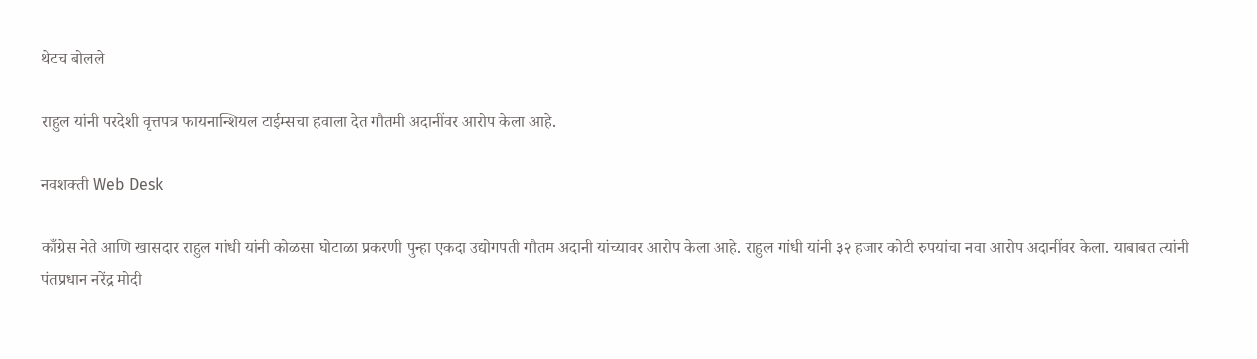थेटच बोलले

राहुल यांनी परदेशी वृत्तपत्र फायनान्शियल टाईम्सचा हवाला देत गौतमी अदानींवर आरोप केला आहे.

नवशक्ती Web Desk

काँग्रेस नेते आणि खासदार राहुल गांधी यांनी कोळसा घोटाळा प्रकरणी पुन्हा एकदा उद्योगपती गौतम अदानी यांच्यावर आरोप केला आहे. राहुल गांधी यांनी ३२ हजार कोटी रुपयांचा नवा आरोप अदानींवर केला. याबाबत त्यांनी पंतप्रधान नरेंद्र मोदी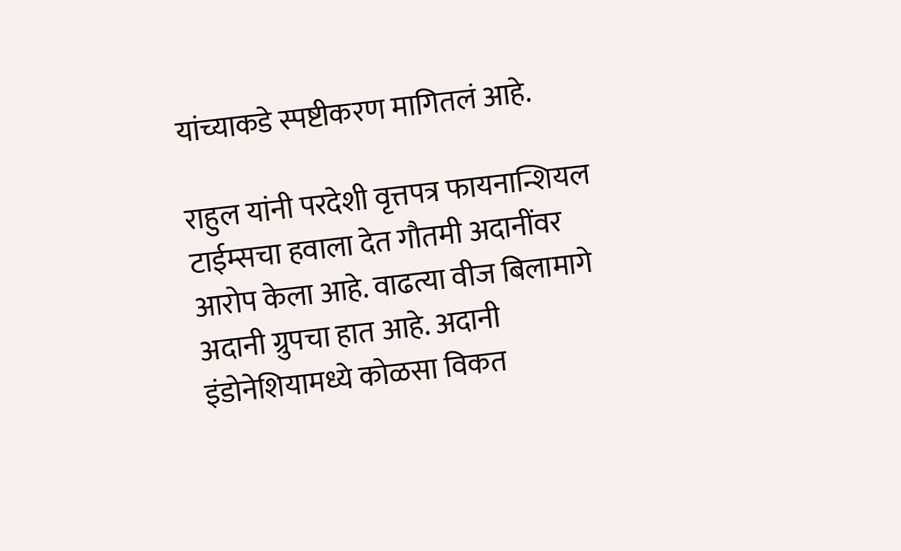यांच्याकडे स्पष्टीकरण मागितलं आहे.

राहुल यांनी परदेशी वृत्तपत्र फायनान्शियल टाईम्सचा हवाला देत गौतमी अदानींवर आरोप केला आहे. वाढत्या वीज बिलामागे अदानी ग्रुपचा हात आहे. अदानी इंडोनेशियामध्ये कोळसा विकत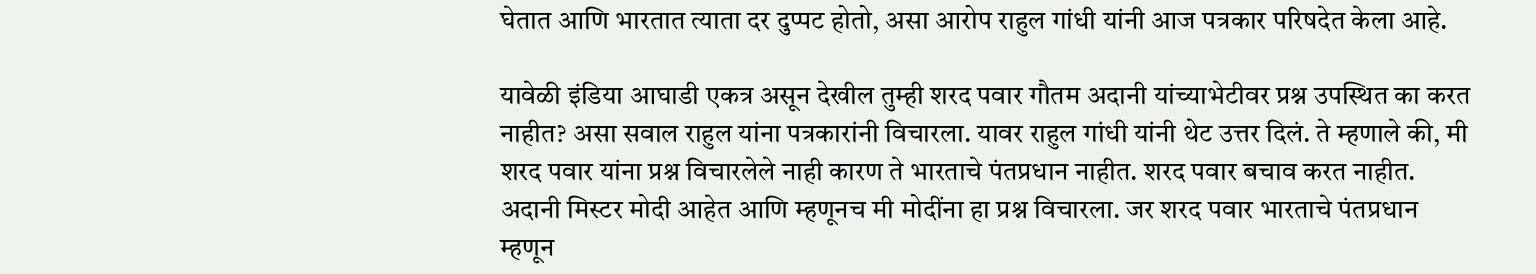घेतात आणि भारतात त्याता दर दुप्पट होतो, असा आरोप राहुल गांधी यांनी आज पत्रकार परिषदेत केला आहे.

यावेळी इंडिया आघाडी एकत्र असून देखील तुम्ही शरद पवार गौतम अदानी यांच्याभेटीवर प्रश्न उपस्थित का करत नाहीत? असा सवाल राहुल यांना पत्रकारांनी विचारला. यावर राहुल गांधी यांनी थेट उत्तर दिलं. ते म्हणाले की, मी शरद पवार यांना प्रश्न विचारलेले नाही कारण ते भारताचे पंतप्रधान नाहीत. शरद पवार बचाव करत नाहीत. अदानी मिस्टर मोदी आहेत आणि म्हणूनच मी मोदींना हा प्रश्न विचारला. जर शरद पवार भारताचे पंतप्रधान म्हणून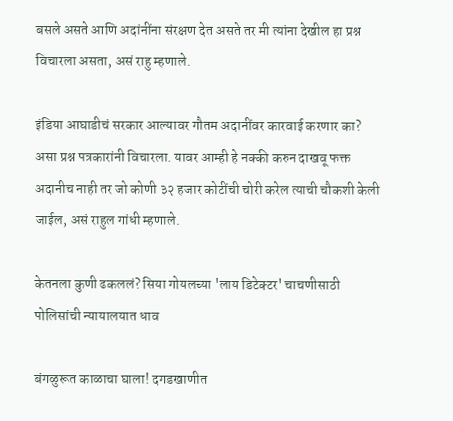बसले असते आणि अदांनींना संरक्षण देत असते तर मी त्यांना देखील हा प्रश्न विचारला असता, असं राहु म्हणाले.

इंडिया आघाडीचं सरकार आल्यावर गौतम अदानींवर कारवाई करणार का? असा प्रश्न पत्रकारांनी विचारला. यावर आम्ही हे नक्की करुन दाखवू फक्त अदानीच नाही तर जो कोणी ३२ हजार कोटींची चोरी करेल त्याची चौकशी केली जाईल, असं राहुल गांधी म्हणाले.

केतनला कुणी ढकललं? सिया गोयलच्या 'लाय डिटेक्टर' चाचणीसाठी पोलिसांची न्यायालयात धाव

बंगळुरूत काळाचा घाला! दगडखाणीत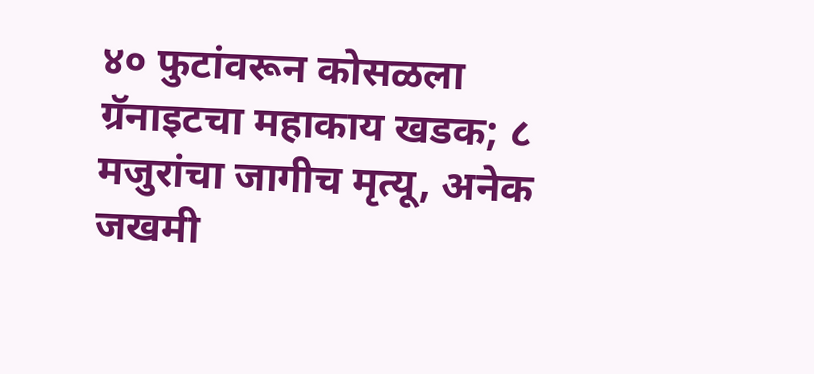४० फुटांवरून कोसळला ग्रॅनाइटचा महाकाय खडक; ८ मजुरांचा जागीच मृत्यू, अनेक जखमी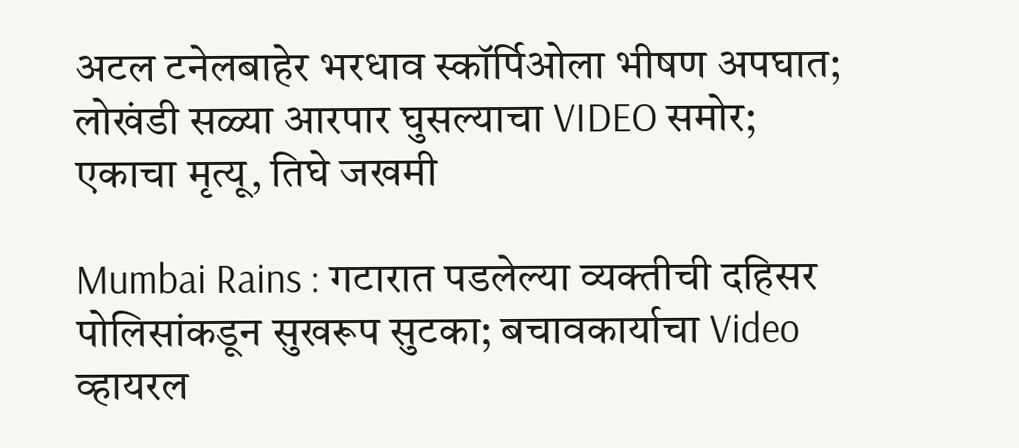अटल टनेलबाहेर भरधाव स्कॉर्पिओला भीषण अपघात; लोखंडी सळ्या आरपार घुसल्याचा VIDEO समोर; एकाचा मृत्यू, तिघे जखमी

Mumbai Rains : गटारात पडलेल्या व्यक्तीची दहिसर पोलिसांकडून सुखरूप सुटका; बचावकार्याचा Video व्हायरल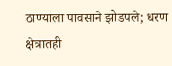ठाण्याला पावसाने झोडपले; धरण क्षेत्रातही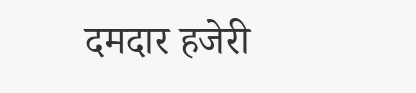दमदार हजेरी